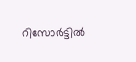റിസോര്‍ട്ടില്‍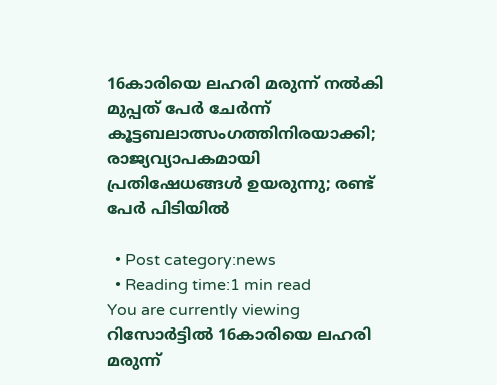16കാരിയെ ലഹരി മരുന്ന് നല്‍കി മുപ്പത് പേര്‍ ചേര്‍ന്ന് കൂട്ടബലാത്സംഗത്തിനിരയാക്കി; രാജ്യവ്യാപകമായി പ്രതിഷേധങ്ങള്‍ ഉയരുന്നു; രണ്ട് പേര്‍ പിടിയില്‍

  • Post category:news
  • Reading time:1 min read
You are currently viewing റിസോര്‍ട്ടില്‍ 16കാരിയെ ലഹരി മരുന്ന്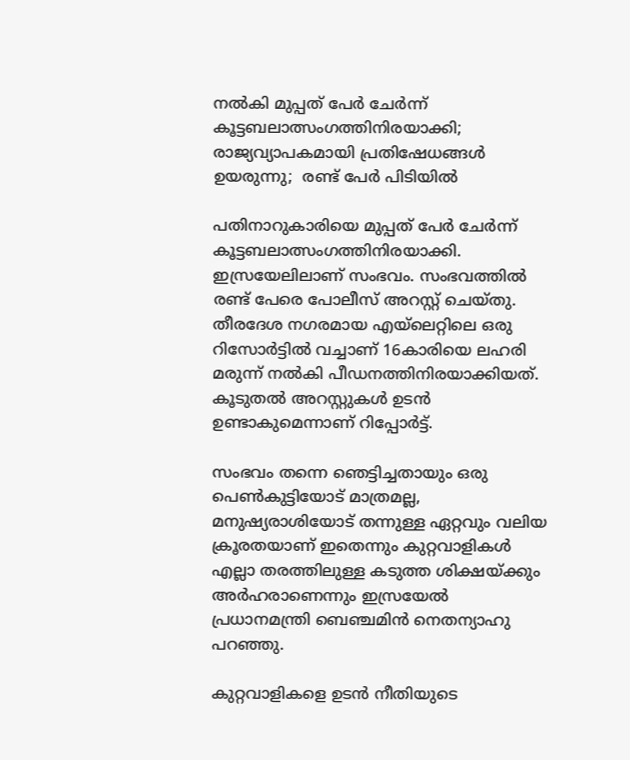നല്‍കി മുപ്പത് പേര്‍ ചേര്‍ന്ന് കൂട്ടബലാത്സംഗത്തിനിരയാക്കി; രാജ്യവ്യാപകമായി പ്രതിഷേധങ്ങള്‍ ഉയരുന്നു;  രണ്ട് പേര്‍ പിടിയില്‍

പതിനാറുകാരിയെ മുപ്പത് പേര്‍ ചേര്‍ന്ന് കൂട്ടബലാത്സംഗത്തിനിരയാക്കി. ഇസ്രയേലിലാണ് സംഭവം. സംഭവത്തില്‍ രണ്ട് പേരെ പോലീസ് അറസ്റ്റ് ചെയ്തു. തീരദേശ നഗരമായ എയ്ലെറ്റിലെ ഒരു റിസോര്‍ട്ടില്‍ വച്ചാണ് 16കാരിയെ ലഹരി മരുന്ന് നല്‍കി പീഡനത്തിനിരയാക്കിയത്. കൂടുതല്‍ അറസ്റ്റുകള്‍ ഉടന്‍ ഉണ്ടാകുമെന്നാണ് റിപ്പോര്‍ട്ട്.

സംഭവം തന്നെ ഞെട്ടിച്ചതായും ഒരു പെണ്‍കുട്ടിയോട് മാത്രമല്ല, മനുഷ്യരാശിയോട് തന്നുള്ള ഏറ്റവും വലിയ ക്രൂരതയാണ് ഇതെന്നും കുറ്റവാളികള്‍ എല്ലാ തരത്തിലുള്ള കടുത്ത ശിക്ഷയ്ക്കും അര്‍ഹരാണെന്നും ഇസ്രയേല്‍ പ്രധാനമന്ത്രി ബെഞ്ചമിന്‍ നെതന്യാഹു പറഞ്ഞു.

കുറ്റവാളികളെ ഉടന്‍ നീതിയുടെ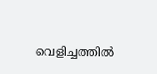വെളിച്ചത്തില്‍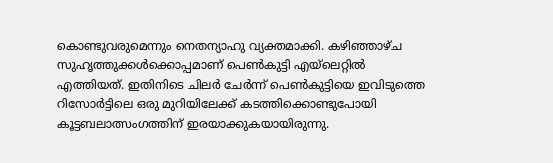കൊണ്ടുവരുമെന്നും നെതന്യാഹു വ്യക്തമാക്കി. കഴിഞ്ഞാഴ്ച സുഹൃത്തുക്കള്‍ക്കൊപ്പമാണ് പെണ്‍കുട്ടി എയ്ലെറ്റില്‍ എത്തിയത്. ഇതിനിടെ ചിലര്‍ ചേര്‍ന്ന് പെണ്‍കുട്ടിയെ ഇവിടുത്തെ റിസോര്‍ട്ടിലെ ഒരു മുറിയിലേക്ക് കടത്തിക്കൊണ്ടുപോയി കൂട്ടബലാത്സംഗത്തിന് ഇരയാക്കുകയായിരുന്നു.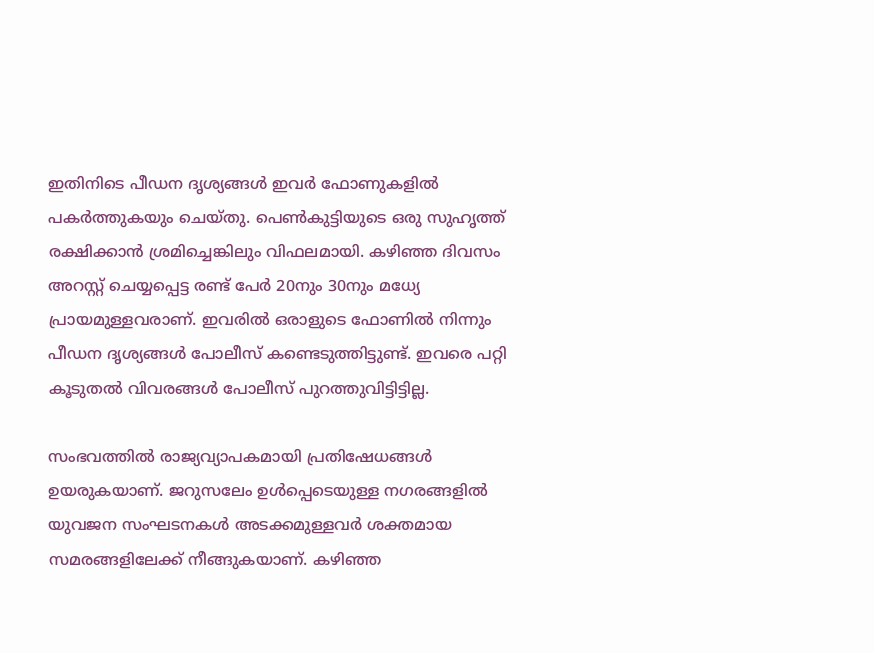ഇതിനിടെ പീഡന ദൃശ്യങ്ങള്‍ ഇവര്‍ ഫോണുകളില്‍ പകര്‍ത്തുകയും ചെയ്തു. പെണ്‍കുട്ടിയുടെ ഒരു സുഹൃത്ത് രക്ഷിക്കാന്‍ ശ്രമിച്ചെങ്കിലും വിഫലമായി. കഴിഞ്ഞ ദിവസം അറസ്റ്റ് ചെയ്യപ്പെട്ട രണ്ട് പേര്‍ 20നും 30നും മധ്യേ പ്രായമുള്ളവരാണ്. ഇവരില്‍ ഒരാളുടെ ഫോണില്‍ നിന്നും പീഡന ദൃശ്യങ്ങള്‍ പോലീസ് കണ്ടെടുത്തിട്ടുണ്ട്. ഇവരെ പറ്റി കൂടുതല്‍ വിവരങ്ങള്‍ പോലീസ് പുറത്തുവിട്ടിട്ടില്ല.

സംഭവത്തില്‍ രാജ്യവ്യാപകമായി പ്രതിഷേധങ്ങള്‍ ഉയരുകയാണ്. ജറുസലേം ഉള്‍പ്പെടെയുള്ള നഗരങ്ങളില്‍ യുവജന സംഘടനകള്‍ അടക്കമുള്ളവര്‍ ശക്തമായ സമരങ്ങളിലേക്ക് നീങ്ങുകയാണ്. കഴിഞ്ഞ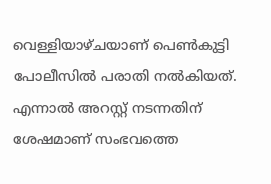വെള്ളിയാഴ്ചയാണ് പെണ്‍കുട്ടി പോലീസില്‍ പരാതി നല്‍കിയത്. എന്നാല്‍ അറസ്റ്റ് നടന്നതിന് ശേഷമാണ് സംഭവത്തെ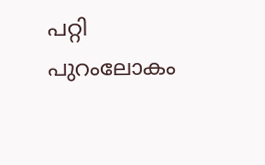പറ്റി പുറംലോകം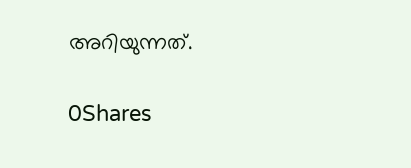അറിയുന്നത്.

0Shares